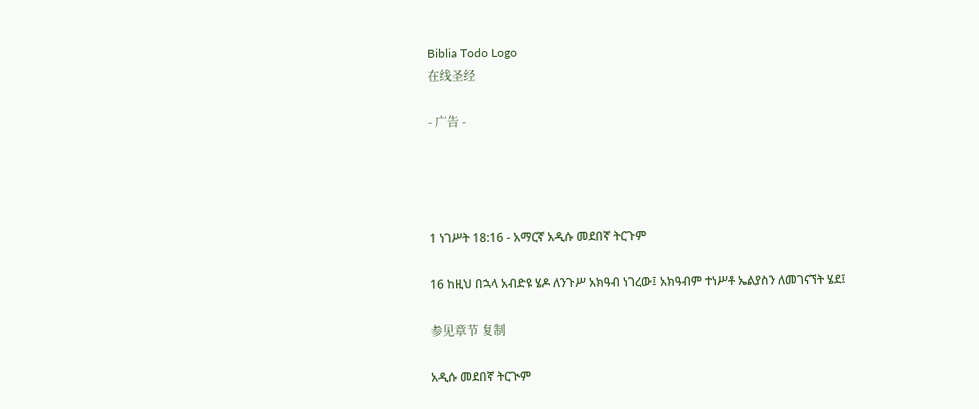Biblia Todo Logo
在线圣经

- 广告 -




1 ነገሥት 18:16 - አማርኛ አዲሱ መደበኛ ትርጉም

16 ከዚህ በኋላ አብድዩ ሄዶ ለንጉሥ አክዓብ ነገረው፤ አክዓብም ተነሥቶ ኤልያስን ለመገናኘት ሄደ፤

参见章节 复制

አዲሱ መደበኛ ትርጒም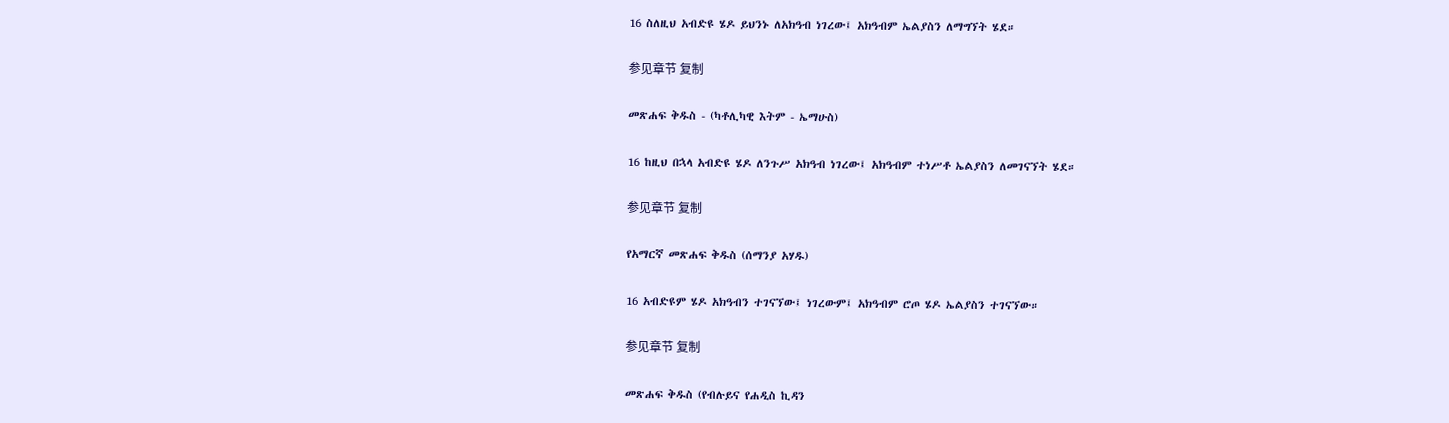16 ስለዚህ አብድዩ ሄዶ ይህንኑ ለአክዓብ ነገረው፤ አክዓብም ኤልያስን ለማግኘት ሄደ።

参见章节 复制

መጽሐፍ ቅዱስ - (ካቶሊካዊ እትም - ኤማሁስ)

16 ከዚህ በኋላ አብድዩ ሄዶ ለንጉሥ አክዓብ ነገረው፤ አክዓብም ተነሥቶ ኤልያስን ለመገናኘት ሄደ።

参见章节 复制

የአማርኛ መጽሐፍ ቅዱስ (ሰማንያ አሃዱ)

16 አብድዩም ሄዶ አክዓብን ተገናኘው፤ ነገረውም፤ አክዓብም ሮጦ ሄዶ ኤልያስን ተገናኘው።

参见章节 复制

መጽሐፍ ቅዱስ (የብሉይና የሐዲስ ኪዳን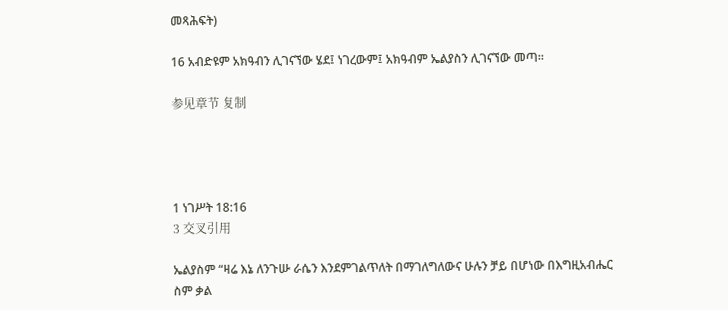መጻሕፍት)

16 አብድዩም አክዓብን ሊገናኘው ሄደ፤ ነገረውም፤ አክዓብም ኤልያስን ሊገናኘው መጣ።

参见章节 复制




1 ነገሥት 18:16
3 交叉引用

ኤልያስም “ዛሬ እኔ ለንጉሡ ራሴን እንደምገልጥለት በማገለግለውና ሁሉን ቻይ በሆነው በእግዚአብሔር ስም ቃል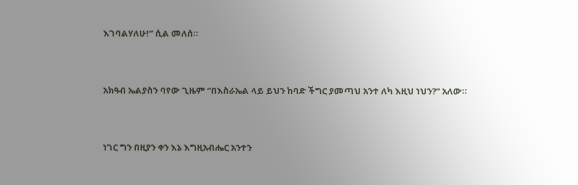እገባልሃለሁ!” ሲል መለሰ።


አክዓብ ኤልያስን ባየው ጊዜም “በእስራኤል ላይ ይህን ከባድ ችግር ያመጣህ አንተ ለካ እዚህ ነህን?” አለው።


ነገር ግን በዚያን ቀን እኔ እግዚአብሔር አንተን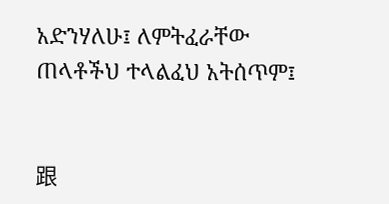አድንሃለሁ፤ ለምትፈራቸው ጠላቶችህ ተላልፈህ አትሰጥም፤


跟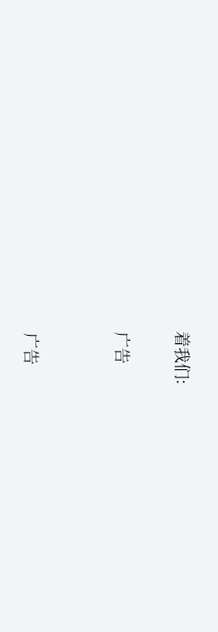着我们:

广告


广告